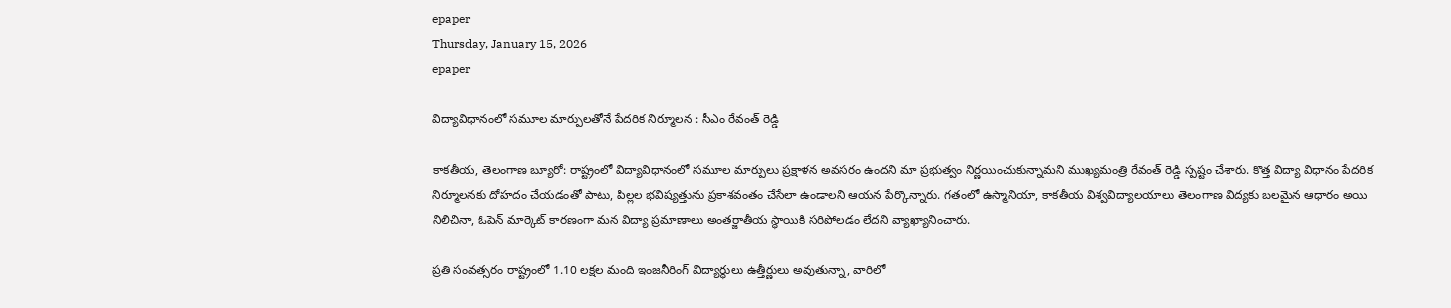epaper
Thursday, January 15, 2026
epaper

విద్యావిధానంలో సమూల మార్పులతోనే పేదరిక నిర్మూలన : సీఎం రేవంత్ రెడ్డి

కాకతీయ, తెలంగాణ బ్యూరో: రాష్ట్రంలో విద్యావిధానంలో సమూల మార్పులు ప్రక్షాళన అవసరం ఉందని మా ప్రభుత్వం నిర్ణయించుకున్నామని ముఖ్యమంత్రి రేవంత్ రెడ్డి స్పష్టం చేశారు. కొత్త విద్యా విధానం పేదరిక నిర్మూలనకు దోహదం చేయడంతో పాటు, పిల్లల భవిష్యత్తును ప్రకాశవంతం చేసేలా ఉండాలని ఆయన పేర్కొన్నారు. గతంలో ఉస్మానియా, కాకతీయ విశ్వవిద్యాలయాలు తెలంగాణ విద్యకు బలమైన ఆధారం అయి నిలిచినా, ఓపెన్ మార్కెట్ కారణంగా మన విద్యా ప్రమాణాలు అంతర్జాతీయ స్థాయికి సరిపోలడం లేదని వ్యాఖ్యానించారు.

ప్రతి సంవత్సరం రాష్ట్రంలో 1.10 లక్షల మంది ఇంజనీరింగ్ విద్యార్థులు ఉత్తీర్ణులు అవుతున్నా, వారిలో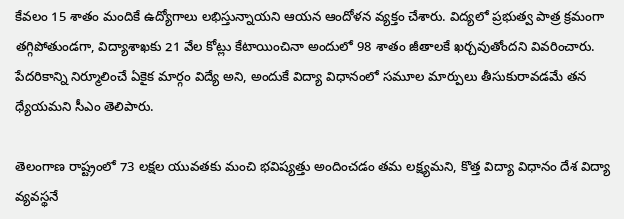కేవలం 15 శాతం మందికే ఉద్యోగాలు లభిస్తున్నాయని ఆయన ఆందోళన వ్యక్తం చేశారు. విద్యలో ప్రభుత్వ పాత్ర క్రమంగా తగ్గిపోతుండగా, విద్యాశాఖకు 21 వేల కోట్లు కేటాయించినా అందులో 98 శాతం జీతాలకే ఖర్చవుతోందని వివరించారు. పేదరికాన్ని నిర్మూలించే ఏకైక మార్గం విద్యే అని, అందుకే విద్యా విధానంలో సమూల మార్పులు తీసుకురావడమే తన ధ్యేయమని సీఎం తెలిపారు.

తెలంగాణ రాష్ట్రంలో 73 లక్షల యువతకు మంచి భవిష్యత్తు అందించడం తమ లక్ష్యమని, కొత్త విద్యా విధానం దేశ విద్యా వ్యవస్థనే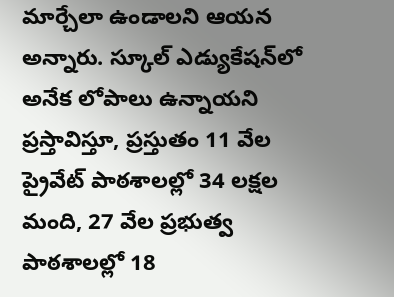మార్చేలా ఉండాలని ఆయన అన్నారు. స్కూల్ ఎడ్యుకేషన్‌లో అనేక లోపాలు ఉన్నాయని ప్రస్తావిస్తూ, ప్రస్తుతం 11 వేల ప్రైవేట్ పాఠశాలల్లో 34 లక్షల మంది, 27 వేల ప్రభుత్వ పాఠశాలల్లో 18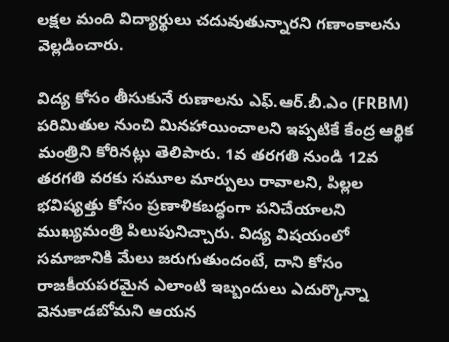లక్షల మంది విద్యార్థులు చదువుతున్నారని గణాంకాలను వెల్లడించారు.

విద్య కోసం తీసుకునే రుణాలను ఎఫ్.ఆర్.బీ.ఎం (FRBM) పరిమితుల నుంచి మినహాయించాలని ఇప్పటికే కేంద్ర ఆర్థిక మంత్రిని కోరినట్లు తెలిపారు. 1వ తరగతి నుండి 12వ తరగతి వరకు సమూల మార్పులు రావాలని, పిల్లల భవిష్యత్తు కోసం ప్రణాళికబద్ధంగా పనిచేయాలని ముఖ్యమంత్రి పిలుపునిచ్చారు. విద్య విషయంలో సమాజానికి మేలు జరుగుతుందంటే, దాని కోసం రాజకీయపరమైన ఎలాంటి ఇబ్బందులు ఎదుర్కొన్నా వెనుకాడబోమని ఆయన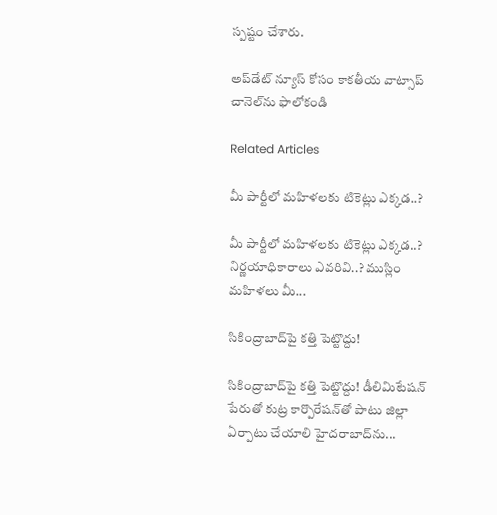స్పష్టం చేశారు.

అప్‌డేట్ న్యూస్ కోసం కాక‌తీయ వాట్సాప్ చానెల్‌ను ఫాలోకండి

Related Articles

మీ పార్టీలో మహిళలకు టికెట్లు ఎక్కడ..?

మీ పార్టీలో మహిళలకు టికెట్లు ఎక్కడ..? నిర్ణయాధికారాలు ఎవరివి..? ముస్లిం మహిళలు మీ...

సికింద్రాబాద్‌పై కత్తి పెట్టొద్దు!

సికింద్రాబాద్‌పై కత్తి పెట్టొద్దు! డీలిమిటేషన్ పేరుతో కుట్ర కార్పొరేషన్‌తో పాటు జిల్లా ఏర్పాటు చేయాలి హైద‌రాబాద్‌ను...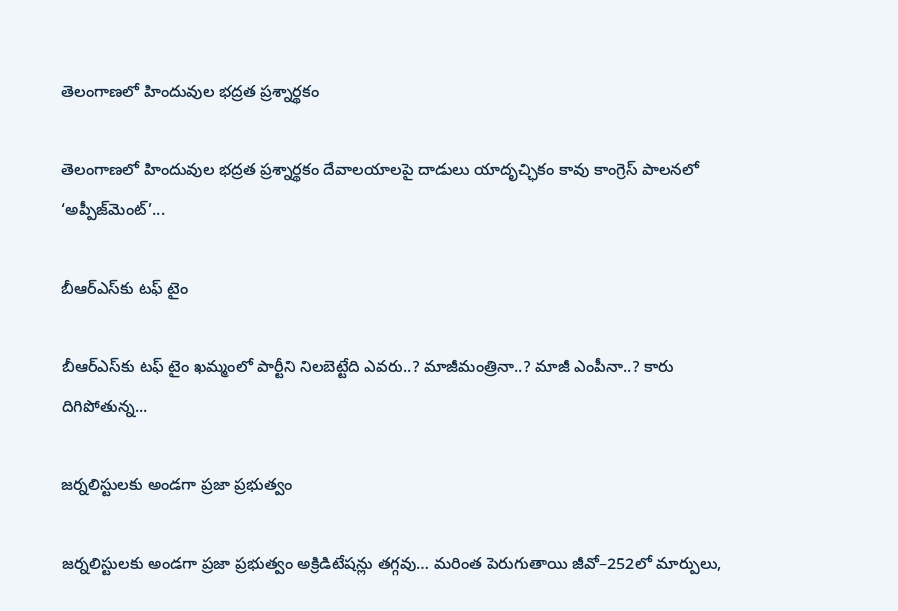తెలంగాణలో హిందువుల భద్రత ప్రశ్నార్థకం

తెలంగాణలో హిందువుల భద్రత ప్రశ్నార్థకం దేవాలయాలపై దాడులు యాదృచ్ఛికం కావు కాంగ్రెస్ పాలనలో ‘అప్పీజ్‌మెంట్’...

బీఆర్ఎస్‌కు ట‌ఫ్ టైం

బీఆర్ఎస్‌కు ట‌ఫ్ టైం ఖ‌మ్మంలో పార్టీని నిల‌బెట్టేది ఎవ‌రు..? మాజీమంత్రినా..? మాజీ ఎంపీనా..? కారు దిగిపోతున్న...

జర్నలిస్టులకు అండగా ప్రజా ప్రభుత్వం

జర్నలిస్టులకు అండగా ప్రజా ప్రభుత్వం అక్రిడిటేషన్లు తగ్గవు… మరింత పెరుగుతాయి జీవో–252లో మార్పులు,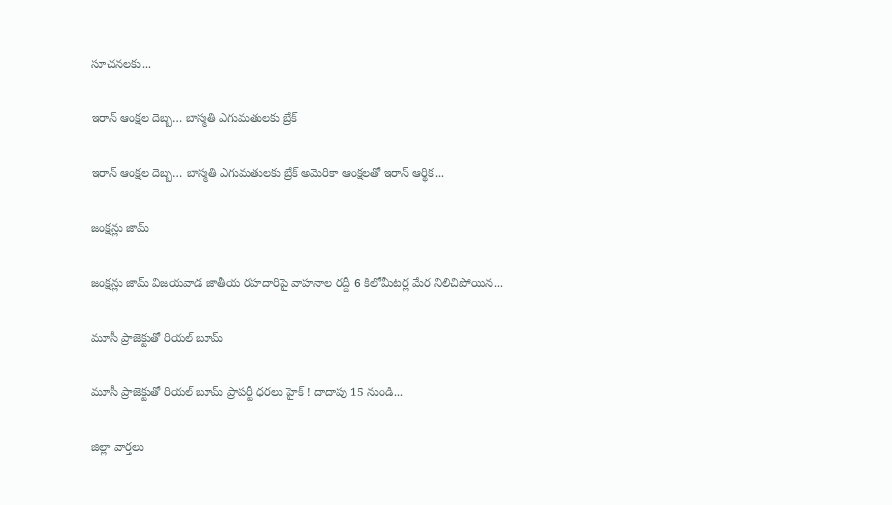సూచనలకు...

ఇరాన్ ఆంక్షల దెబ్బ… బాస్మతి ఎగుమతులకు బ్రేక్

ఇరాన్ ఆంక్షల దెబ్బ… బాస్మతి ఎగుమతులకు బ్రేక్ అమెరికా ఆంక్షలతో ఇరాన్ ఆర్థిక...

జంక్ష‌న్లు జామ్‌

జంక్ష‌న్లు జామ్‌ విజయవాడ జాతీయ రహదారిపై వాహనాల రద్దీ 6 కిలోమీటర్ల మేర నిలిచిపోయిన...

మూసీ ప్రాజెక్టుతో రియ‌ల్ బూమ్‌

మూసీ ప్రాజెక్టుతో రియ‌ల్ బూమ్‌ ప్రాపర్టీ ధరలు హైక్ ! దాదాపు 15 నుండి...

జిల్లా వార్త‌లు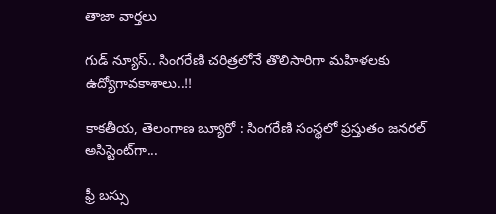తాజా వార్త‌లు

గుడ్ న్యూస్.. సింగరేణి చరిత్రలోనే తొలిసారిగా మ‌హిళ‌ల‌కు ఉద్యోగావ‌కాశాలు..!!

కాక‌తీయ‌, తెలంగాణ బ్యూరో : సింగరేణి సంస్థలో ప్రస్తుతం జనరల్ అసిస్టెంట్‌గా...

ఫ్రీ బస్సు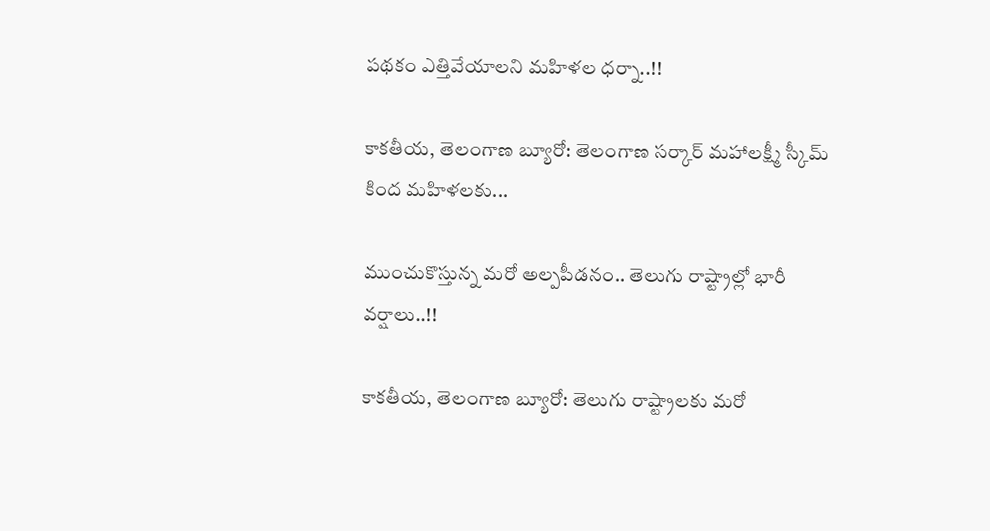పథకం ఎత్తివేయాలని మహిళల ధర్నా..!!

కాకతీయ, తెలంగాణ బ్యూరో: తెలంగాణ సర్కార్ మహాలక్ష్మీ స్కీమ్ కింద మహిళలకు...

ముంచుకొస్తున్న మరో అల్పపీడనం.. తెలుగు రాష్ట్రాల్లో భారీ వర్షాలు..!!

కాకతీయ, తెలంగాణ బ్యూరో: తెలుగు రాష్ట్రాలకు మరో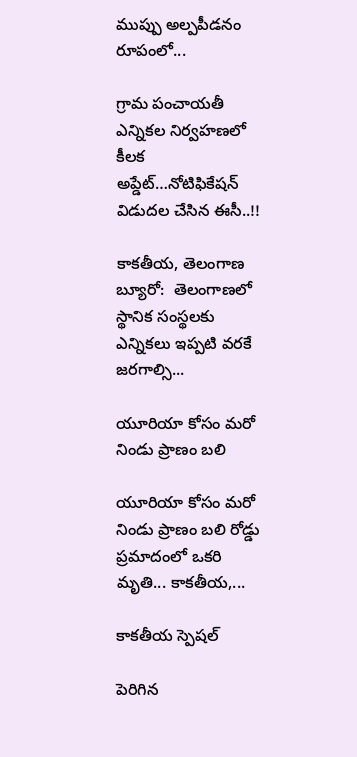ముప్పు అల్పపీడనం రూపంలో...

గ్రామ పంచాయ‌తీ ఎన్నిక‌ల నిర్వ‌హ‌ణ‌లో కీల‌క అప్డేట్‌…నోటిఫికేషన్ విడుదల చేసిన ఈసీ..!!

కాకతీయ, తెలంగాణ బ్యూరో:  తెలంగాణలో స్థానిక సంస్థలకు ఎన్నికలు ఇప్పటి వరకే జరగాల్సి...

యూరియా కోసం మరో నిండు ప్రాణం బలి

యూరియా కోసం మరో నిండు ప్రాణం బలి రోడ్డు ప్రమాదంలో ఒకరి మృతి... కాకతీయ,...

కాక‌తీయ స్పెష‌ల్‌

పెరిగిన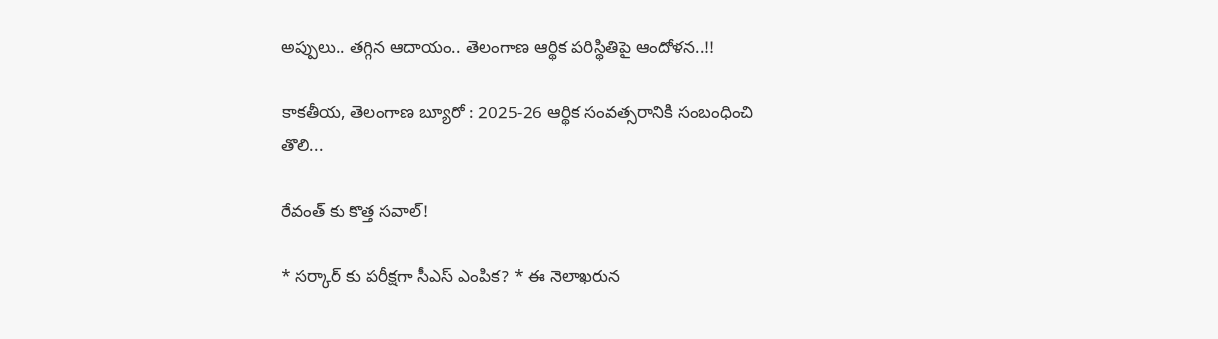అప్పులు.. తగ్గిన ఆదాయం.. తెలంగాణ ఆర్థిక పరిస్థితిపై ఆందోళన..!!

కాకతీయ, తెలంగాణ బ్యూరో : 2025-26 ఆర్థిక సంవత్సరానికి సంబంధించి తొలి...

రేవంత్ కు కొత్త సవాల్!

* సర్కార్ కు పరీక్షగా సీఎస్ ఎంపిక? * ఈ నెలాఖరున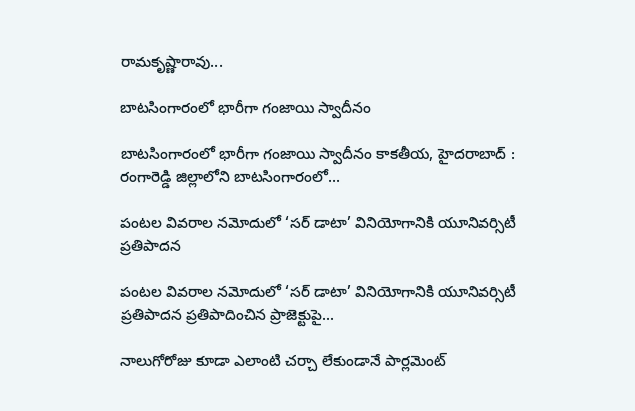రామకృష్ణారావు...

బాటసింగారంలో భారీగా గంజాయి స్వాదీనం

బాటసింగారంలో భారీగా గంజాయి స్వాదీనం కాక‌తీయ‌, హైదరాబాద్ : రంగారెడ్డి జిల్లాలోని బాటసింగారంలో...

పంటల వివరాల నమోదులో ‘సర్ డాటా’ వినియోగానికి యూనివర్సిటీ ప్రతిపాదన

పంటల వివరాల నమోదులో ‘సర్ డాటా’ వినియోగానికి యూనివర్సిటీ ప్రతిపాదన ప్రతిపాదించిన ప్రాజెక్టుపై...

నాలుగోరోజు కూడా ఎలాంటి చర్చా లేకుండానే పార్లమెంట్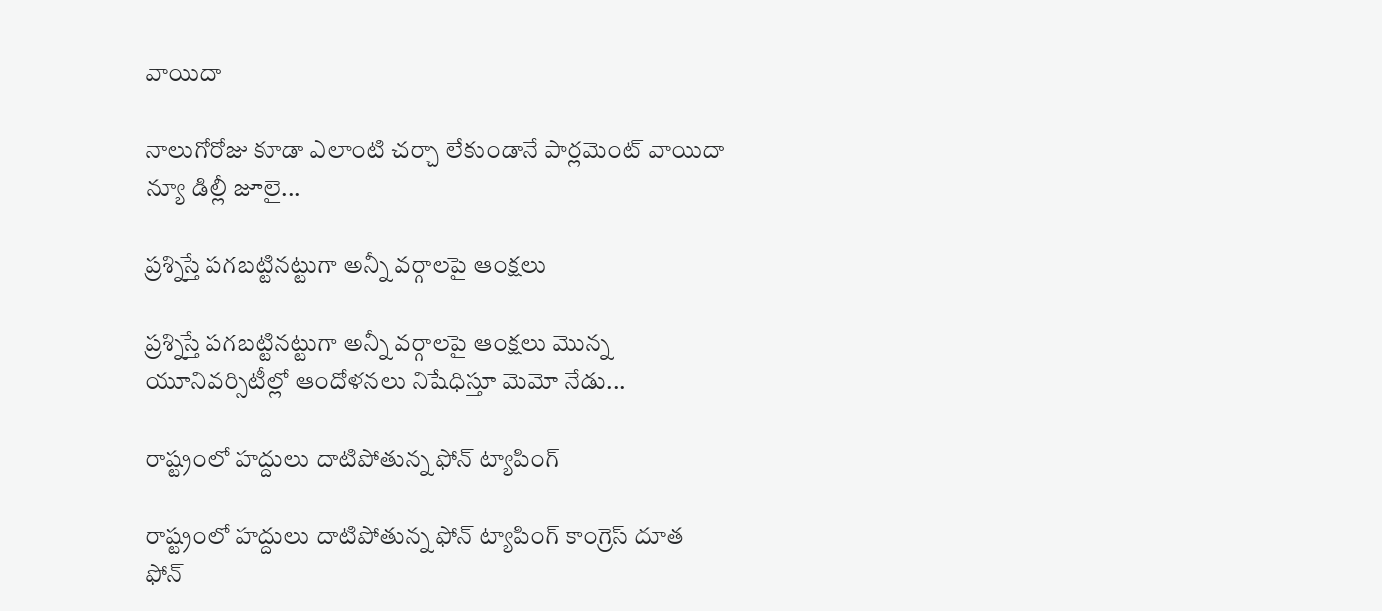వాయిదా

నాలుగోరోజు కూడా ఎలాంటి చర్చా లేకుండానే పార్లమెంట్ వాయిదా న్యూ డిల్లీ జూలై...

ప్రశ్నిస్తే పగబట్టినట్టుగా అన్నీ వర్గాలపై ఆంక్షలు

ప్రశ్నిస్తే పగబట్టినట్టుగా అన్నీ వర్గాలపై ఆంక్షలు మొన్న యూనివర్సిటీల్లో ఆందోళనలు నిషేధిస్తూ మెమో నేడు...

రాష్ట్రంలో హద్దులు దాటిపోతున్న ఫోన్‌ ట్యాపింగ్‌

రాష్ట్రంలో హద్దులు దాటిపోతున్న ఫోన్‌ ట్యాపింగ్‌ కాంగ్రెస్‌ దూత ఫోన్‌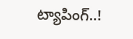ట్యాపింగ్‌..!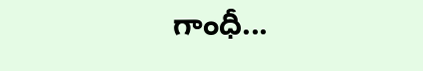గాంధీ...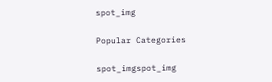spot_img

Popular Categories

spot_imgspot_img